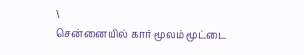\
சென்னையில் கார் மூலம் மூட்டை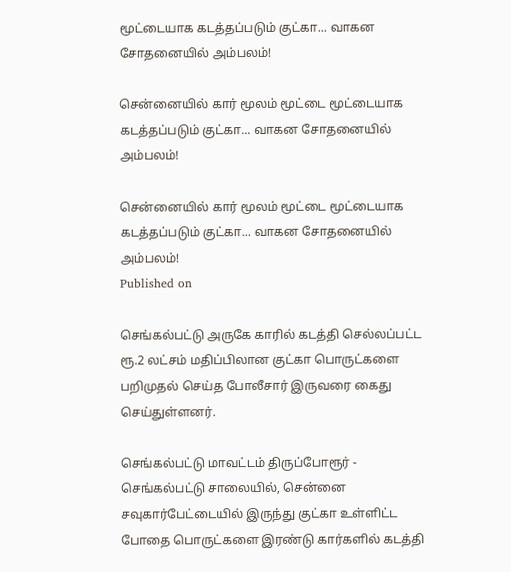மூட்டையாக கடத்தப்படும் குட்கா... வாகன சோதனையில் அம்பலம்!

சென்னையில் கார் மூலம் மூட்டை மூட்டையாக கடத்தப்படும் குட்கா... வாகன சோதனையில் அம்பலம்!

சென்னையில் கார் மூலம் மூட்டை மூட்டையாக கடத்தப்படும் குட்கா... வாகன சோதனையில் அம்பலம்!
Published on

செங்கல்பட்டு அருகே காரில் கடத்தி செல்லப்பட்ட ரூ.2 லட்சம் மதிப்பிலான குட்கா பொருட்களை பறிமுதல் செய்த போலீசார் இருவரை கைது செய்துள்ளனர்.

செங்கல்பட்டு மாவட்டம் திருப்போரூர் - செங்கல்பட்டு சாலையில், சென்னை சவுகார்பேட்டையில் இருந்து குட்கா உள்ளிட்ட போதை பொருட்களை இரண்டு கார்களில் கடத்தி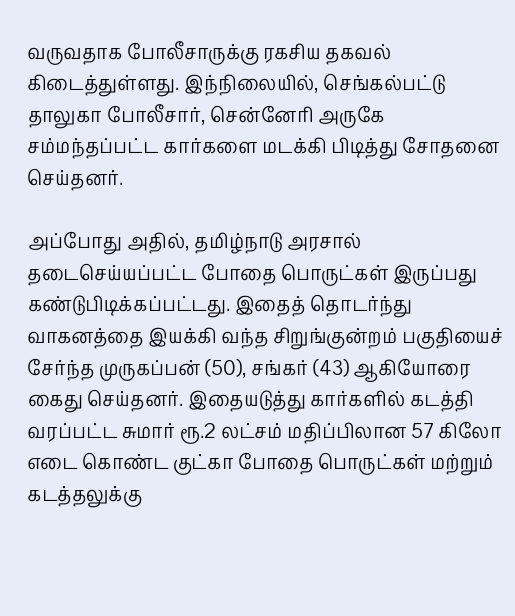வருவதாக போலீசாருக்கு ரகசிய தகவல் கிடைத்துள்ளது. இந்நிலையில், செங்கல்பட்டு தாலுகா போலீசார், சென்னேரி அருகே சம்மந்தப்பட்ட கார்களை மடக்கி பிடித்து சோதனை செய்தனர்.

அப்போது அதில், தமிழ்நாடு அரசால் தடைசெய்யப்பட்ட போதை பொருட்கள் இருப்பது கண்டுபிடிக்கப்பட்டது. இதைத் தொடர்ந்து வாகனத்தை இயக்கி வந்த சிறுங்குன்றம் பகுதியைச் சேர்ந்த முருகப்பன் (50), சங்கர் (43) ஆகியோரை கைது செய்தனர். இதையடுத்து கார்களில் கடத்தி வரப்பட்ட சுமார் ரூ.2 லட்சம் மதிப்பிலான 57 கிலோ எடை கொண்ட குட்கா போதை பொருட்கள் மற்றும் கடத்தலுக்கு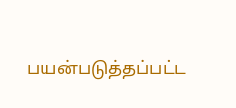பயன்படுத்தப்பட்ட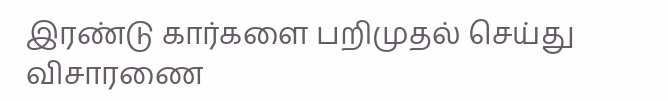இரண்டு கார்களை பறிமுதல் செய்து விசாரணை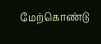மேற்கொண்டு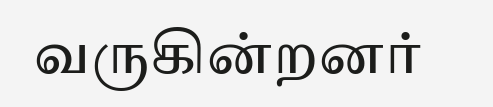வருகின்றனர்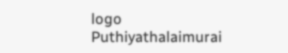logo
Puthiyathalaimurai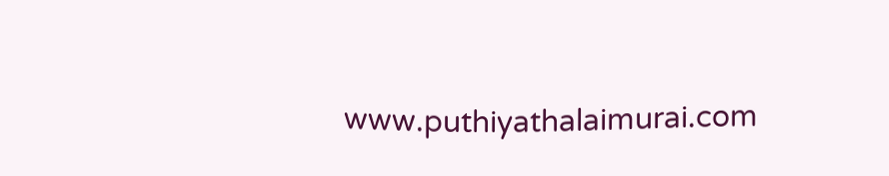www.puthiyathalaimurai.com